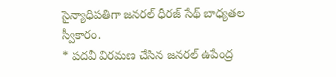సైన్యాధిపతిగా జనరల్ ధీరజ్ సేథ్ బాధ్యతల స్వీకారం.
* పదవీ విరమణ చేసిన జనరల్ ఉపేంద్ర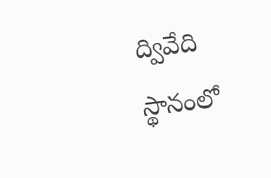ద్వివేది స్థానంలో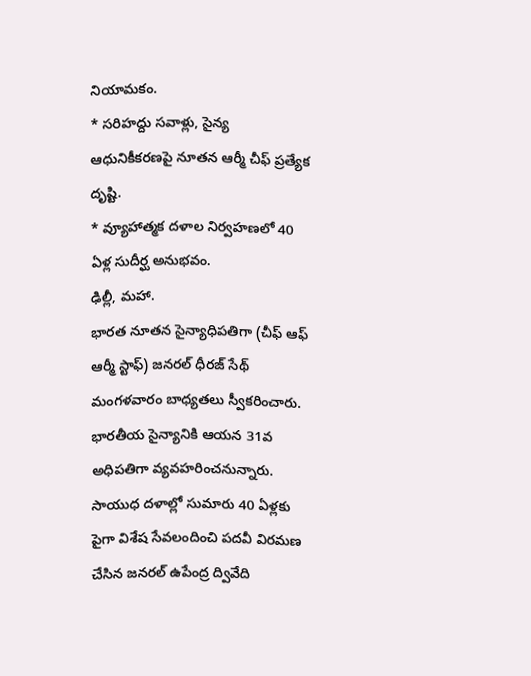నియామకం.
* సరిహద్దు సవాళ్లు, సైన్య ఆధునికీకరణపై నూతన ఆర్మీ చీఫ్ ప్రత్యేక దృష్టి.
* వ్యూహాత్మక దళాల నిర్వహణలో 40 ఏళ్ల సుదీర్ఘ అనుభవం.
ఢిల్లీ, మహా.
భారత నూతన సైన్యాధిపతిగా (చీఫ్ ఆఫ్ ఆర్మీ స్టాఫ్) జనరల్ ధీరజ్ సేథ్ మంగళవారం బాధ్యతలు స్వీకరించారు. భారతీయ సైన్యానికి ఆయన 31వ అధిపతిగా వ్యవహరించనున్నారు. సాయుధ దళాల్లో సుమారు 40 ఏళ్లకు పైగా విశేష సేవలందించి పదవీ విరమణ చేసిన జనరల్ ఉపేంద్ర ద్వివేది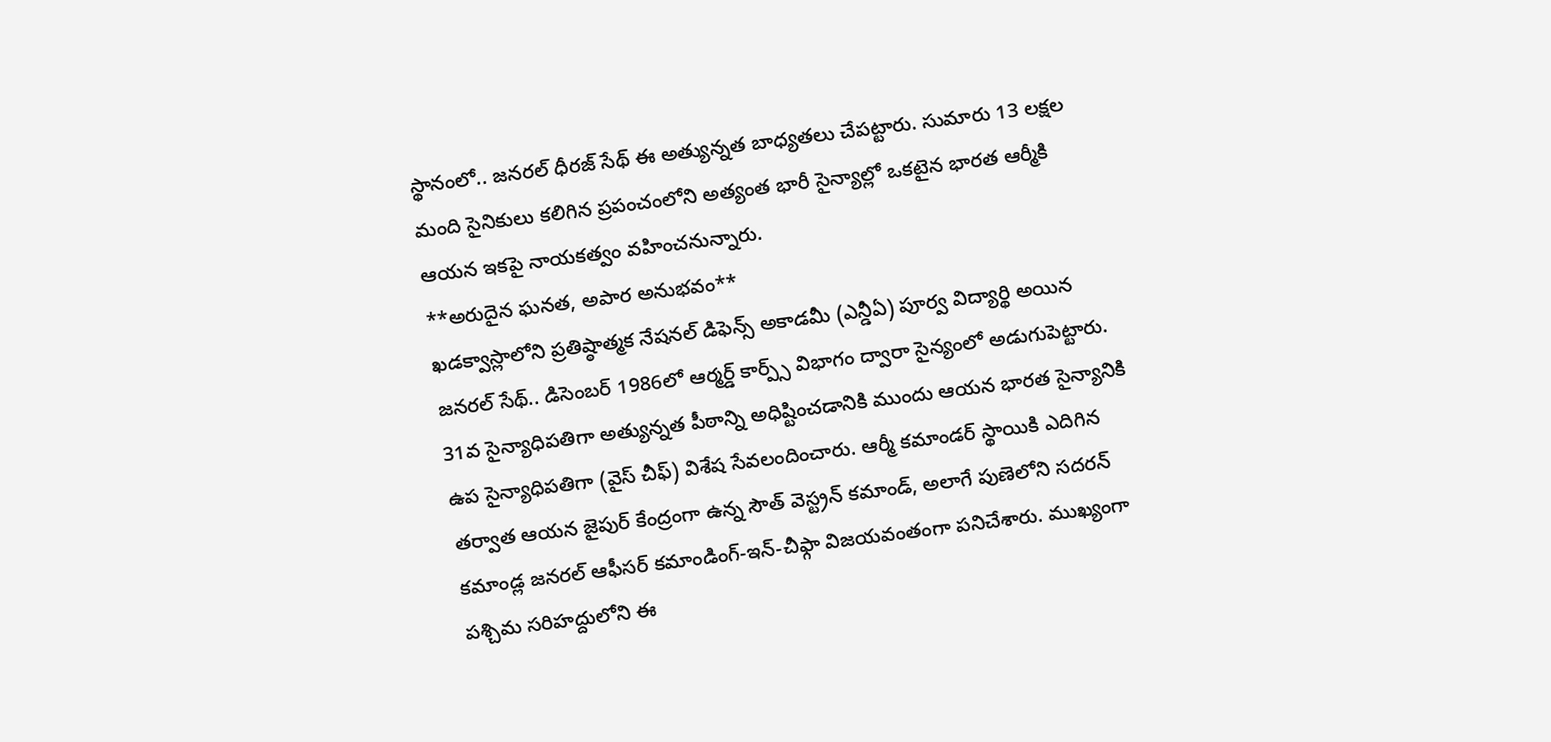స్థానంలో.. జనరల్ ధీరజ్ సేథ్ ఈ అత్యున్నత బాధ్యతలు చేపట్టారు. సుమారు 13 లక్షల మంది సైనికులు కలిగిన ప్రపంచంలోని అత్యంత భారీ సైన్యాల్లో ఒకటైన భారత ఆర్మీకి ఆయన ఇకపై నాయకత్వం వహించనున్నారు.
**అరుదైన ఘనత, అపార అనుభవం**
ఖడక్వాస్లాలోని ప్రతిష్ఠాత్మక నేషనల్ డిఫెన్స్ అకాడమీ (ఎన్డీఏ) పూర్వ విద్యార్థి అయిన జనరల్ సేథ్.. డిసెంబర్ 1986లో ఆర్మర్డ్ కార్ప్స్ విభాగం ద్వారా సైన్యంలో అడుగుపెట్టారు. 31వ సైన్యాధిపతిగా అత్యున్నత పీఠాన్ని అధిష్టించడానికి ముందు ఆయన భారత సైన్యానికి ఉప సైన్యాధిపతిగా (వైస్ చీఫ్) విశేష సేవలందించారు. ఆర్మీ కమాండర్ స్థాయికి ఎదిగిన తర్వాత ఆయన జైపుర్ కేంద్రంగా ఉన్న సౌత్ వెస్ట్రన్ కమాండ్, అలాగే పుణెలోని సదరన్ కమాండ్ల జనరల్ ఆఫీసర్ కమాండింగ్-ఇన్-చీఫ్గా విజయవంతంగా పనిచేశారు. ముఖ్యంగా పశ్చిమ సరిహద్దులోని ఈ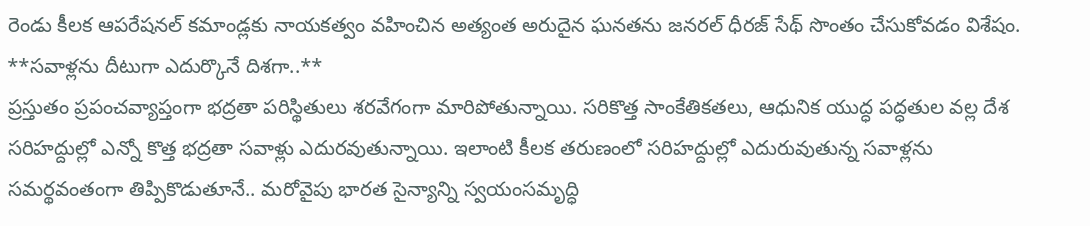రెండు కీలక ఆపరేషనల్ కమాండ్లకు నాయకత్వం వహించిన అత్యంత అరుదైన ఘనతను జనరల్ ధీరజ్ సేథ్ సొంతం చేసుకోవడం విశేషం.
**సవాళ్లను దీటుగా ఎదుర్కొనే దిశగా..**
ప్రస్తుతం ప్రపంచవ్యాప్తంగా భద్రతా పరిస్థితులు శరవేగంగా మారిపోతున్నాయి. సరికొత్త సాంకేతికతలు, ఆధునిక యుద్ధ పద్ధతుల వల్ల దేశ సరిహద్దుల్లో ఎన్నో కొత్త భద్రతా సవాళ్లు ఎదురవుతున్నాయి. ఇలాంటి కీలక తరుణంలో సరిహద్దుల్లో ఎదురువుతున్న సవాళ్లను సమర్థవంతంగా తిప్పికొడుతూనే.. మరోవైపు భారత సైన్యాన్ని స్వయంసమృద్ధి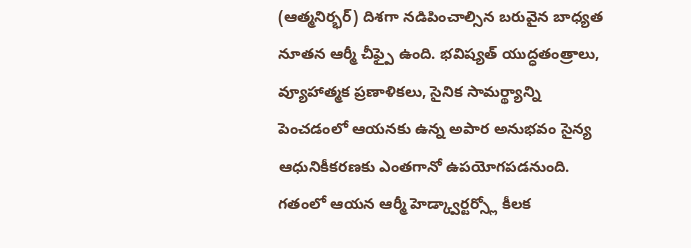(ఆత్మనిర్భర్) దిశగా నడిపించాల్సిన బరువైన బాధ్యత నూతన ఆర్మీ చీఫ్పై ఉంది. భవిష్యత్ యుద్ధతంత్రాలు, వ్యూహాత్మక ప్రణాళికలు, సైనిక సామర్థ్యాన్ని పెంచడంలో ఆయనకు ఉన్న అపార అనుభవం సైన్య ఆధునికీకరణకు ఎంతగానో ఉపయోగపడనుంది. గతంలో ఆయన ఆర్మీ హెడ్క్వార్టర్స్లో కీలక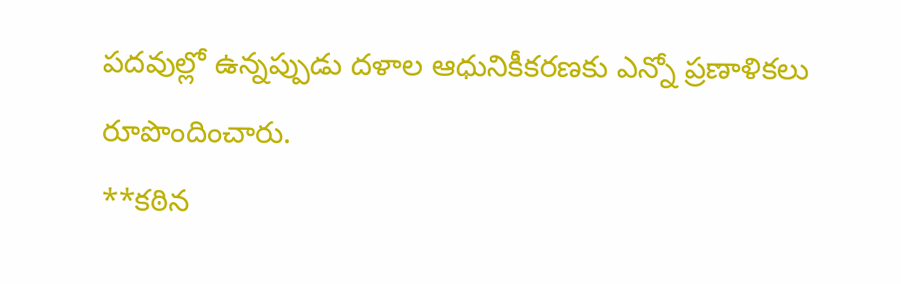పదవుల్లో ఉన్నప్పుడు దళాల ఆధునికీకరణకు ఎన్నో ప్రణాళికలు రూపొందించారు.
**కఠిన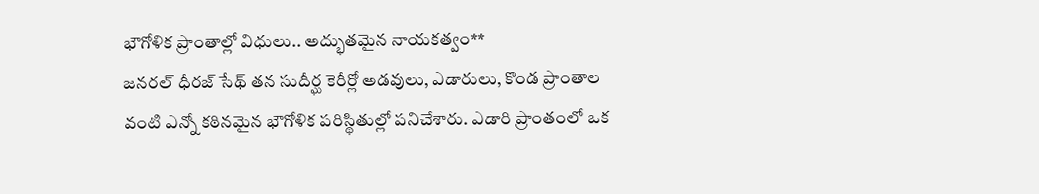భౌగోళిక ప్రాంతాల్లో విధులు.. అద్భుతమైన నాయకత్వం**
జనరల్ ధీరజ్ సేథ్ తన సుదీర్ఘ కెరీర్లో అడవులు, ఎడారులు, కొండ ప్రాంతాల వంటి ఎన్నో కఠినమైన భౌగోళిక పరిస్థితుల్లో పనిచేశారు. ఎడారి ప్రాంతంలో ఒక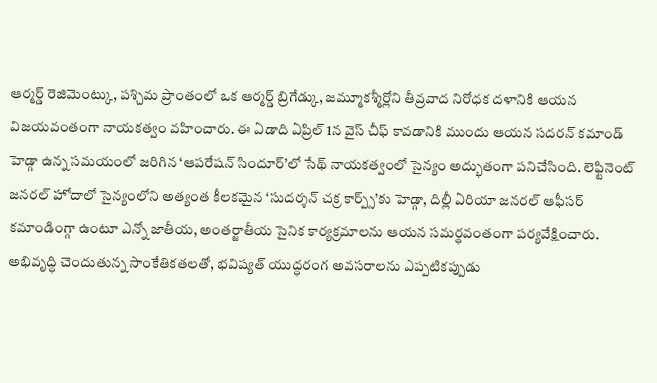ఆర్మర్డ్ రెజిమెంట్కు, పశ్చిమ ప్రాంతంలో ఒక ఆర్మర్డ్ బ్రిగేడ్కు, జమ్మూకశ్మీర్లోని తీవ్రవాద నిరోధక దళానికి ఆయన విజయవంతంగా నాయకత్వం వహించారు. ఈ ఏడాది ఏప్రిల్ 1న వైస్ చీఫ్ కావడానికి ముందు ఆయన సదరన్ కమాండ్ హెడ్గా ఉన్న సమయంలో జరిగిన ‘ఆపరేషన్ సిందూర్’లో సేథ్ నాయకత్వంలో సైన్యం అద్భుతంగా పనిచేసింది. లెఫ్టినెంట్ జనరల్ హోదాలో సైన్యంలోని అత్యంత కీలకమైన ‘సుదర్శన్ చక్ర కార్ప్స్’కు హెడ్గా, దిల్లీ ఏరియా జనరల్ ఆఫీసర్ కమాండింగ్గా ఉంటూ ఎన్నో జాతీయ, అంతర్జాతీయ సైనిక కార్యక్రమాలను ఆయన సమర్థవంతంగా పర్యవేక్షించారు.
అభివృద్ధి చెందుతున్న సాంకేతికతలతో, భవిష్యత్ యుద్ధరంగ అవసరాలను ఎప్పటికప్పుడు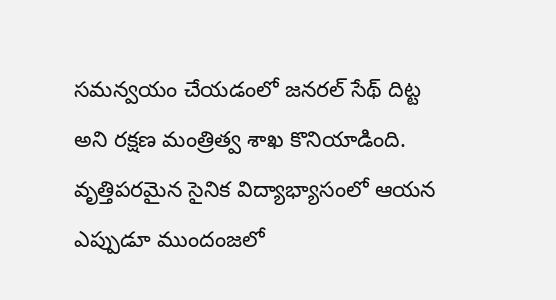సమన్వయం చేయడంలో జనరల్ సేథ్ దిట్ట అని రక్షణ మంత్రిత్వ శాఖ కొనియాడింది. వృత్తిపరమైన సైనిక విద్యాభ్యాసంలో ఆయన ఎప్పుడూ ముందంజలో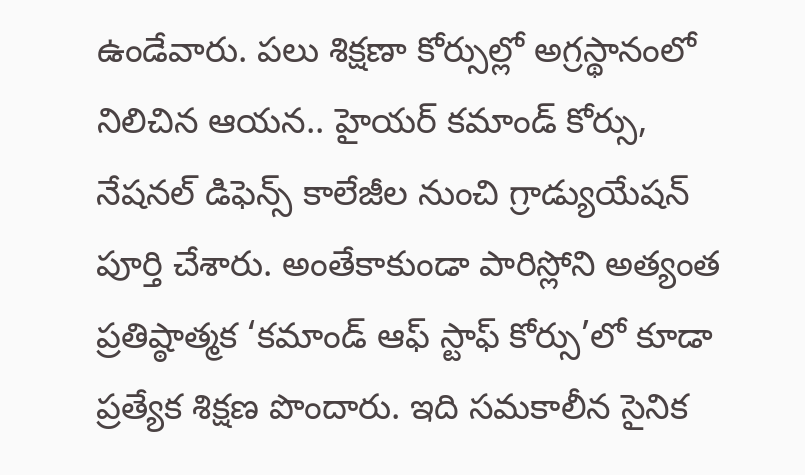ఉండేవారు. పలు శిక్షణా కోర్సుల్లో అగ్రస్థానంలో నిలిచిన ఆయన.. హైయర్ కమాండ్ కోర్సు, నేషనల్ డిఫెన్స్ కాలేజీల నుంచి గ్రాడ్యుయేషన్ పూర్తి చేశారు. అంతేకాకుండా పారిస్లోని అత్యంత ప్రతిష్ఠాత్మక ‘కమాండ్ ఆఫ్ స్టాఫ్ కోర్సు’లో కూడా ప్రత్యేక శిక్షణ పొందారు. ఇది సమకాలీన సైనిక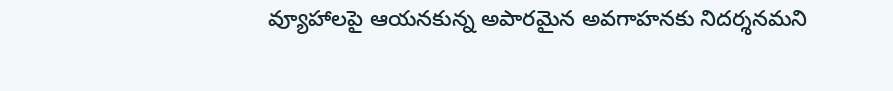వ్యూహాలపై ఆయనకున్న అపారమైన అవగాహనకు నిదర్శనమని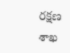రక్షణ శాఖ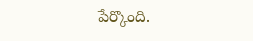పేర్కొంది.